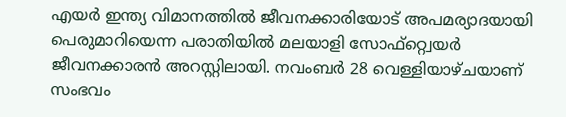എയർ ഇന്ത്യ വിമാനത്തിൽ ജീവനക്കാരിയോട് അപമര്യാദയായി പെരുമാറിയെന്ന പരാതിയിൽ മലയാളി സോഫ്റ്റ്വെയർ ജീവനക്കാരൻ അറസ്റ്റിലായി. നവംബർ 28 വെള്ളിയാഴ്ചയാണ് സംഭവം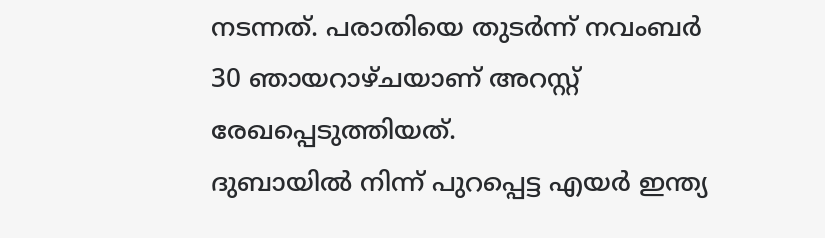നടന്നത്. പരാതിയെ തുടർന്ന് നവംബർ 30 ഞായറാഴ്ചയാണ് അറസ്റ്റ് രേഖപ്പെടുത്തിയത്.
ദുബായിൽ നിന്ന് പുറപ്പെട്ട എയർ ഇന്ത്യ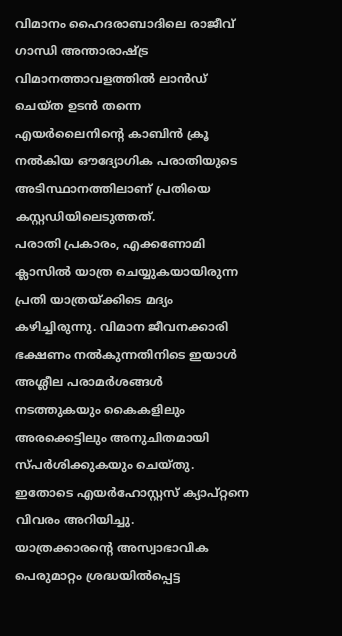വിമാനം ഹൈദരാബാദിലെ രാജീവ് ഗാന്ധി അന്താരാഷ്ട്ര വിമാനത്താവളത്തിൽ ലാൻഡ് ചെയ്ത ഉടൻ തന്നെ എയർലൈനിൻ്റെ കാബിൻ ക്രൂ നൽകിയ ഔദ്യോഗിക പരാതിയുടെ അടിസ്ഥാനത്തിലാണ് പ്രതിയെ കസ്റ്റഡിയിലെടുത്തത്.
പരാതി പ്രകാരം, എക്കണോമി ക്ലാസിൽ യാത്ര ചെയ്യുകയായിരുന്ന പ്രതി യാത്രയ്ക്കിടെ മദ്യം കഴിച്ചിരുന്നു. വിമാന ജീവനക്കാരി ഭക്ഷണം നൽകുന്നതിനിടെ ഇയാൾ അശ്ലീല പരാമർശങ്ങൾ നടത്തുകയും കൈകളിലും അരക്കെട്ടിലും അനുചിതമായി സ്പർശിക്കുകയും ചെയ്തു. ഇതോടെ എയർഹോസ്റ്റസ് ക്യാപ്റ്റനെ വിവരം അറിയിച്ചു.
യാത്രക്കാരന്റെ അസ്വാഭാവിക പെരുമാറ്റം ശ്രദ്ധയിൽപ്പെട്ട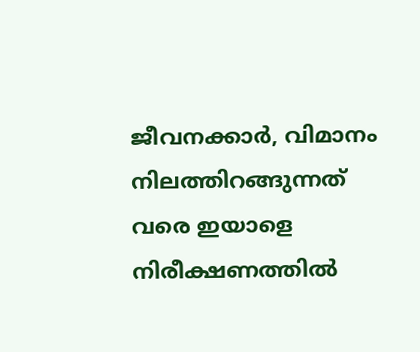ജീവനക്കാർ, വിമാനം നിലത്തിറങ്ങുന്നത് വരെ ഇയാളെ നിരീക്ഷണത്തിൽ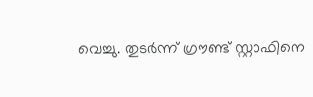വെച്ചു. തുടർന്ന് ഗ്രൗണ്ട് സ്റ്റാഫിനെ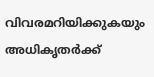വിവരമറിയിക്കുകയും അധികൃതർക്ക്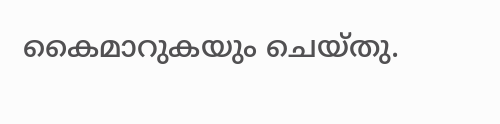കൈമാറുകയും ചെയ്തു.